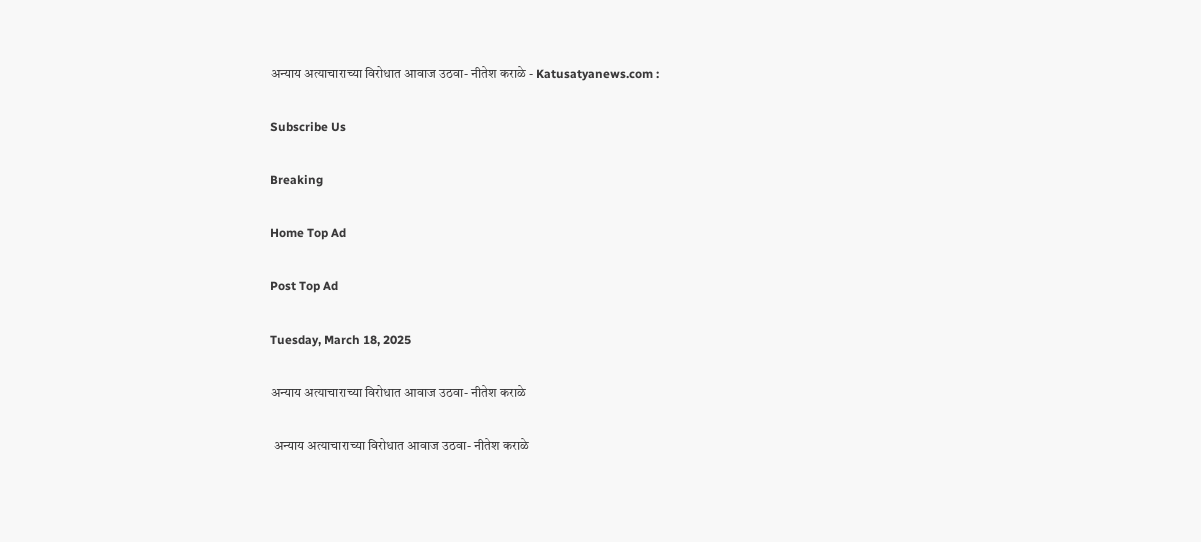अन्याय अत्याचाराच्या विरोधात आवाज उठवा- नीतेश कराळे - Katusatyanews.com :

Subscribe Us

Breaking

Home Top Ad

Post Top Ad

Tuesday, March 18, 2025

अन्याय अत्याचाराच्या विरोधात आवाज उठवा- नीतेश कराळे

 अन्याय अत्याचाराच्या विरोधात आवाज उठवा- नीतेश कराळे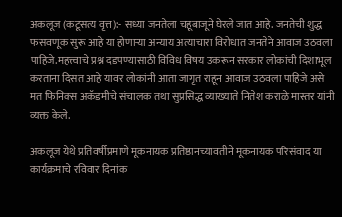अकलूज (कटूसत्य वृत्त):- सध्या जनतेला चहूबाजूने घेरले जात आहे. जनतेची शुद्ध फसवणूक सुरू आहे या होणाऱ्या अन्याय अत्याचारा विरोधात जनतेने आवाज उठवला पाहिजे.महत्त्वाचे प्रश्न दडपण्यासाठी विविध विषय उकरून सरकार लोकांची दिशाभूल करताना दिसत आहे यावर लोकांनी आता जागृत राहून आवाज उठवला पाहिजे असे मत फिनिक्स अकॅडमीचे संचालक तथा सुप्रसिद्ध व्याख्याते नितेश कराळे मास्तर यांनी व्यक्त केले.

अकलूज येथे प्रतिवर्षीप्रमाणे मूकनायक प्रतिष्ठानच्यावतीने मूकनायक परिसंवाद या कार्यक्रमाचे रविवार दिनांक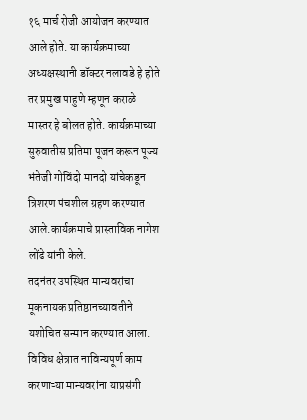१६ मार्च रोजी आयोजन करण्यात आले होते. या कार्यक्रमाच्या अध्यक्षस्थानी डॉक्टर नलावडे हे होते तर प्रमुख पाहुणे म्हणून कराळे मास्तर हे बोलत होते. कार्यक्रमाच्या सुरुवातीस प्रतिमा पूजन करून पूज्य भंतेजी गोविंदो मानदो यांचेकडून त्रिशरण पंचशील ग्रहण करण्यात आले.कार्यक्रमाचे प्रास्ताविक नागेश लोंढे यांनी केले.
तदनंतर उपस्थित मान्यवरांचा मूकनायक प्रतिष्ठानच्यावतीने यशोचित सन्मान करण्यात आला.
विविध क्षेत्रात नाविन्यपूर्ण काम करणाऱ्या मान्यवरांना याप्रसंगी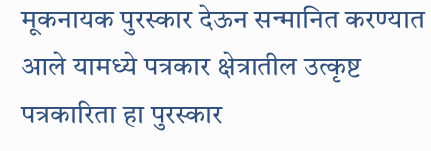मूकनायक पुरस्कार देऊन सन्मानित करण्यात आले यामध्ये पत्रकार क्षेत्रातील उत्कृष्ट पत्रकारिता हा पुरस्कार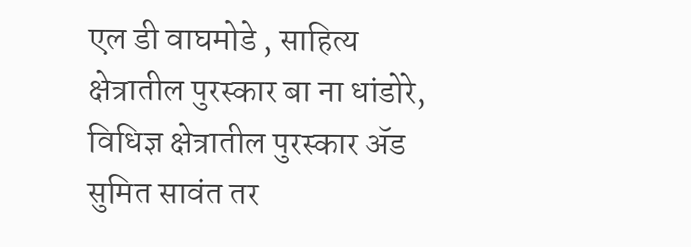एल डी वाघमोडे , साहित्य क्षेत्रातील पुरस्कार बा ना धांडोरे, विधिज्ञ क्षेत्रातील पुरस्कार ॲड सुमित सावंत तर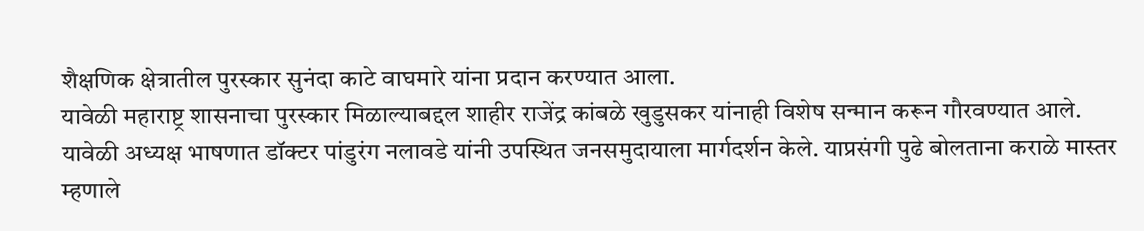शैक्षणिक क्षेत्रातील पुरस्कार सुनंदा काटे वाघमारे यांना प्रदान करण्यात आला.
यावेळी महाराष्ट्र शासनाचा पुरस्कार मिळाल्याबद्दल शाहीर राजेंद्र कांबळे खुडुसकर यांनाही विशेष सन्मान करून गौरवण्यात आले.
यावेळी अध्यक्ष भाषणात डॉक्टर पांडुरंग नलावडे यांनी उपस्थित जनसमुदायाला मार्गदर्शन केले. याप्रसंगी पुढे बोलताना कराळे मास्तर म्हणाले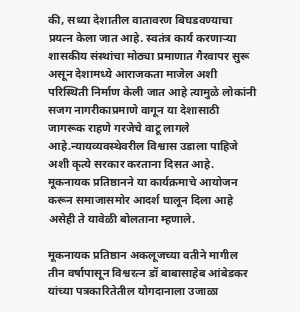की, सध्या देशातील वातावरण बिघडवण्याचा प्रयत्न केला जात आहे. स्वतंत्र कार्य करणाऱ्या शासकीय संस्थांचा मोठ्या प्रमाणात गैरवापर सुरू असून देशामध्ये आराजकता माजेल अशी परिस्थिती निर्माण केली जात आहे त्यामुळे लोकांनी सजग नागरीकाप्रमाणे वागून या देशासाठी जागरूक राहणे गरजेचे वाटू लागले आहे.न्यायव्यवस्थेवरील विश्वास उडाला पाहिजे अशी कृत्ये सरकार करताना दिसत आहे. मूकनायक प्रतिष्ठानने या कार्यक्रमाचे आयोजन करून समाजासमोर आदर्श घालून दिला आहे असेही ते यावेळी बोलताना म्हणाले.

मूकनायक प्रतिष्ठान अकलूजच्या वतीने मागील तीन वर्षापासून विश्वरत्न डॉ बाबासाहेब आंबेडकर यांच्या पत्रकारितेतील योगदानाला उजाळा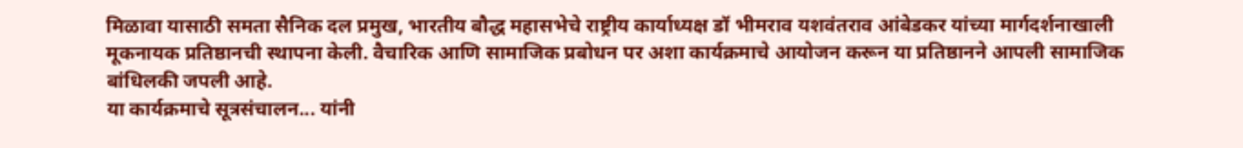मिळावा यासाठी समता सैनिक दल प्रमुख, भारतीय बौद्ध महासभेचे राष्ट्रीय कार्याध्यक्ष डॉ भीमराव यशवंतराव आंबेडकर यांच्या मार्गदर्शनाखाली मूकनायक प्रतिष्ठानची स्थापना केली. वैचारिक आणि सामाजिक प्रबोधन पर अशा कार्यक्रमाचे आयोजन करून या प्रतिष्ठानने आपली सामाजिक बांधिलकी जपली आहे.
या कार्यक्रमाचे सूत्रसंचालन... यांनी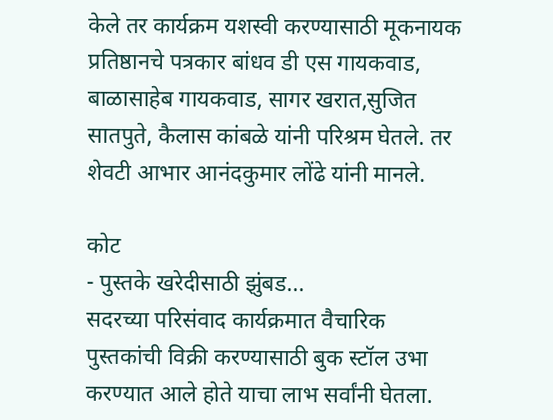केले तर कार्यक्रम यशस्वी करण्यासाठी मूकनायक प्रतिष्ठानचे पत्रकार बांधव डी एस गायकवाड, बाळासाहेब गायकवाड, सागर खरात,सुजित सातपुते, कैलास कांबळे यांनी परिश्रम घेतले. तर शेवटी आभार आनंदकुमार लोंढे यांनी मानले.

कोट
- पुस्तके खरेदीसाठी झुंबड...
सदरच्या परिसंवाद कार्यक्रमात वैचारिक पुस्तकांची विक्री करण्यासाठी बुक स्टॉल उभा करण्यात आले होते याचा लाभ सर्वांनी घेतला.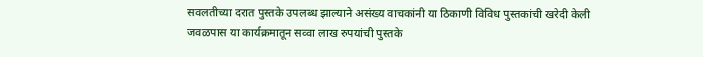सवलतीच्या दरात पुस्तके उपलब्ध झाल्याने असंख्य वाचकांनी या ठिकाणी विविध पुस्तकांची खरेदी केली जवळपास या कार्यक्रमातून सव्वा लाख रुपयांची पुस्तके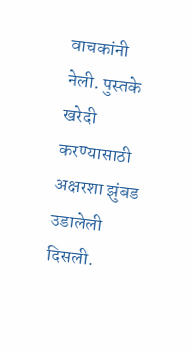वाचकांनी नेली. पुस्तके खरेदी करण्यासाठी अक्षरशा झुंबड उडालेली दिसली.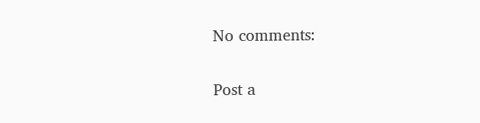No comments:

Post a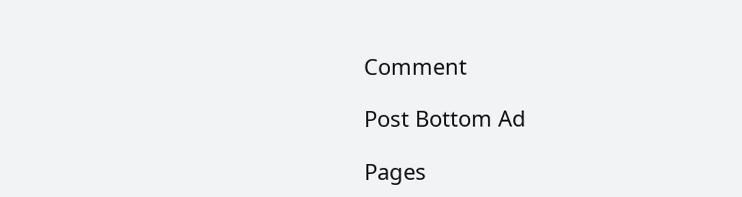Comment

Post Bottom Ad

Pages